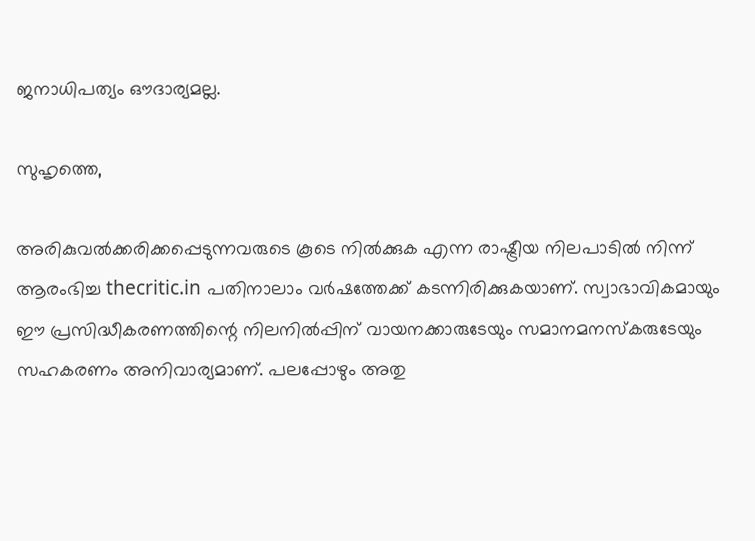ജനാധിപത്യം ഔദാര്യമല്ല.

സുഹൃത്തെ,

അരികുവല്‍ക്കരിക്കപ്പെടുന്നവരുടെ കൂടെ നില്‍ക്കുക എന്ന രാഷ്ട്രീയ നിലപാടില്‍ നിന്ന് ആരംഭിച്ച thecritic.in പതിനാലാം വര്‍ഷത്തേക്ക് കടന്നിരിക്കുകയാണ്. സ്വാഭാവികമായും ഈ പ്രസിദ്ധീകരണത്തിന്റെ നിലനില്‍പ്പിന് വായനക്കാരുടേയും സമാനമനസ്‌കരുടേയും സഹകരണം അനിവാര്യമാണ്. പലപ്പോഴും അതു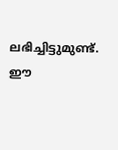ലഭിച്ചിട്ടുമുണ്ട്. ഈ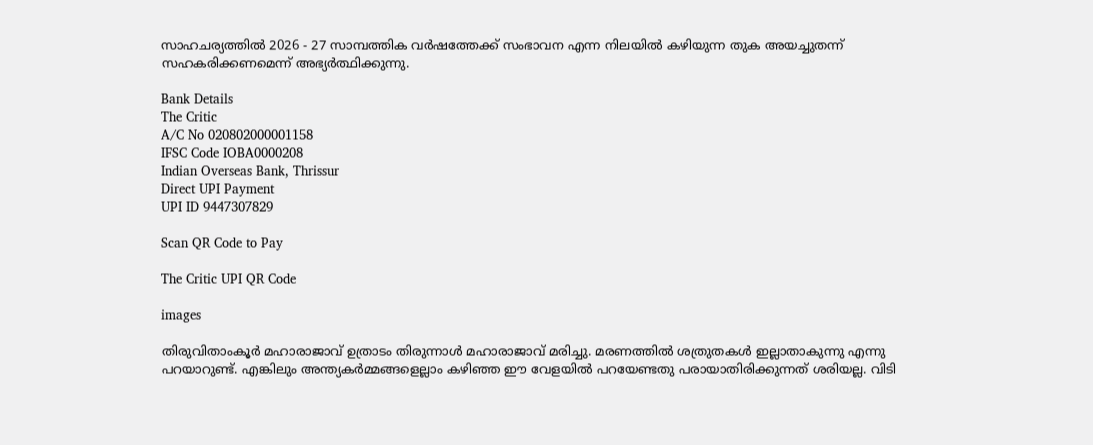സാഹചര്യത്തില്‍ 2026 - 27 സാമ്പത്തിക വര്‍ഷത്തേക്ക് സംഭാവന എന്ന നിലയില്‍ കഴിയുന്ന തുക അയച്ചുതന്ന് സഹകരിക്കണമെന്ന് അഭ്യര്‍ത്ഥിക്കുന്നു.

Bank Details
The Critic
A/C No 020802000001158
IFSC Code IOBA0000208
Indian Overseas Bank, Thrissur
Direct UPI Payment
UPI ID 9447307829

Scan QR Code to Pay

The Critic UPI QR Code

images

തിരുവിതാംകൂര്‍ മഹാരാജാവ് ഉത്രാടം തിരുന്നാള്‍ മഹാരാജാവ് മരിച്ചു. മരണത്തില്‍ ശത്രുതകള്‍ ഇല്ലാതാകുന്നു എന്നു പറയാറുണ്ട്. എങ്കിലും അന്ത്യകര്‍മ്മങ്ങളെല്ലാം കഴിഞ്ഞ ഈ വേളയില്‍ പറയേണ്ടതു പരായാതിരിക്കുന്നത് ശരിയല്ല. വിടി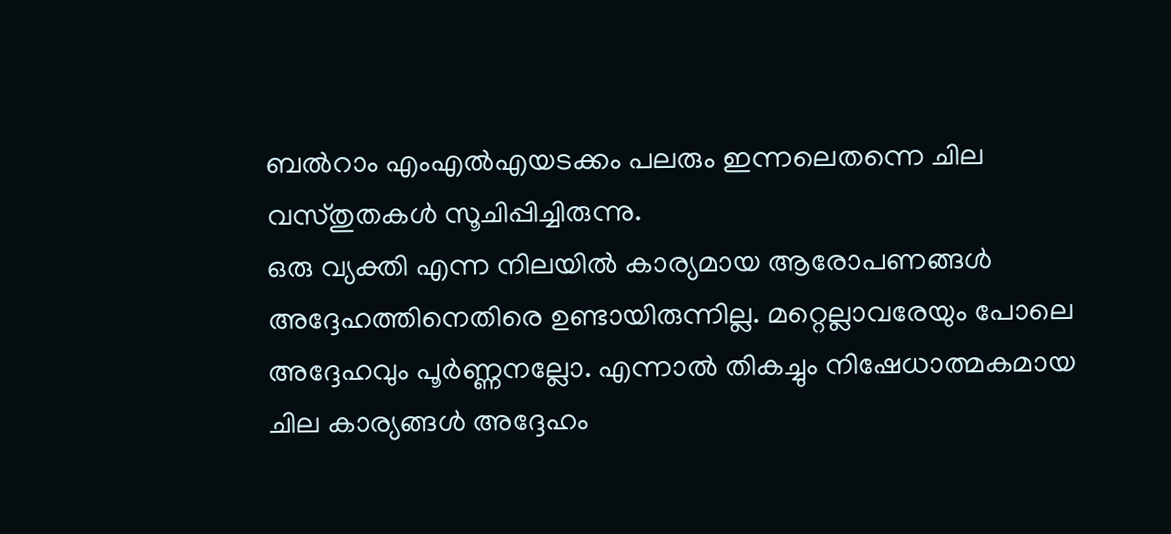ബല്‍റാം എംഎല്‍എയടക്കം പലരും ഇന്നലെതന്നെ ചില വസ്തുതകള്‍ സൂചിപ്പിച്ചിരുന്നു.
ഒരു വ്യക്തി എന്ന നിലയില്‍ കാര്യമായ ആരോപണങ്ങള്‍ അദ്ദേഹത്തിനെതിരെ ഉണ്ടായിരുന്നില്ല. മറ്റെല്ലാവരേയും പോലെ അദ്ദേഹവും പൂര്‍ണ്ണനല്ലോ. എന്നാല്‍ തികച്ചും നിഷേധാത്മകമായ ചില കാര്യങ്ങള്‍ അദ്ദേഹം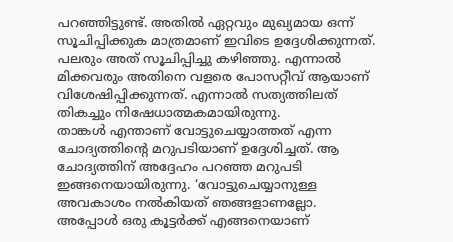പറഞ്ഞിട്ടുണ്ട്. അതില്‍ ഏറ്റവും മുഖ്യമായ ഒന്ന് സൂചിപ്പിക്കുക മാത്രമാണ് ഇവിടെ ഉദ്ദേശിക്കുന്നത്. പലരും അത് സൂചിപ്പിച്ചു കഴിഞ്ഞു. എന്നാല്‍ മിക്കവരും അതിനെ വളരെ പോസറ്റീവ് ആയാണ് വിശേഷിപ്പിക്കുന്നത്. എന്നാല്‍ സത്യത്തിലത് തികച്ചും നിഷേധാത്മകമായിരുന്നു.
താങ്കള്‍ എന്താണ് വോട്ടുചെയ്യാത്തത് എന്ന ചോദ്യത്തിന്റെ മറുപടിയാണ് ഉദ്ദേശിച്ചത്. ആ ചോദ്യത്തിന് അദ്ദേഹം പറഞ്ഞ മറുപടി ഇങ്ങനെയായിരുന്നു. ‘വോട്ടുചെയ്യാനുള്ള അവകാശം നല്‍കിയത് ഞങ്ങളാണല്ലോ. അപ്പോള്‍ ഒരു കൂട്ടര്‍ക്ക് എങ്ങനെയാണ്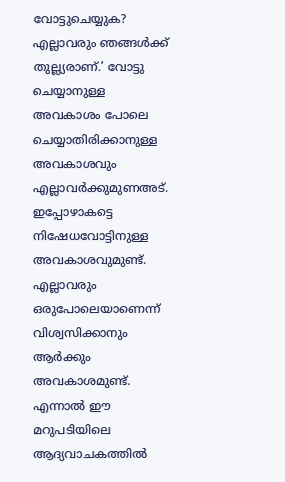വോട്ടുചെയ്യുക? എല്ലാവരും ഞങ്ങള്‍ക്ക് തുല്ല്യരാണ്.’ വോട്ടു ചെയ്യാനുള്ള അവകാശം പോലെ ചെയ്യാതിരിക്കാനുള്ള അവകാശവും എല്ലാവര്‍ക്കുമുണഅട്. ഇപ്പോഴാകട്ടെ നിഷേധവോട്ടിനുള്ള അവകാശവുമുണ്ട്. എല്ലാവരും ഒരുപോലെയാണെന്ന് വിശ്വസിക്കാനും ആര്‍ക്കും അവകാശമുണ്ട്. എന്നാല്‍ ഈ മറുപടിയിലെ ആദ്യവാചകത്തില്‍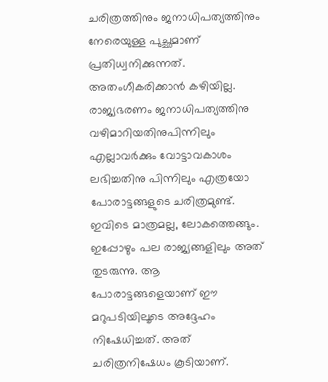ചരിത്രത്തിനും ജനാധിപത്യത്തിനും നേരെയുള്ള പുച്ഛമാണ് പ്രതിധ്വനിക്കുന്നത്. അതംഗീകരിക്കാന്‍ കഴിയില്ല. രാജ്യഭരണം ജനാധിപത്യത്തിനു വഴിമാറിയതിനുപിന്നിലും എല്ലാവര്‍ക്കും വോട്ടാവകാശം ലഭിച്ചതിനു പിന്നിലും എത്രയോ പോരാട്ടങ്ങളുടെ ചരിത്രമുണ്ട്. ഇവിടെ മാത്രമല്ല, ലോകത്തെങ്ങും. ഇപ്പോഴും പല രാജ്യങ്ങളിലും അത് തുടരുന്നു. ആ പോരാട്ടങ്ങളെയാണ് ഈ മറുപടിയിലൂടെ അദ്ദേഹം നിഷേധിച്ചത്. അത് ചരിത്രനിഷേധം കൂടിയാണ്.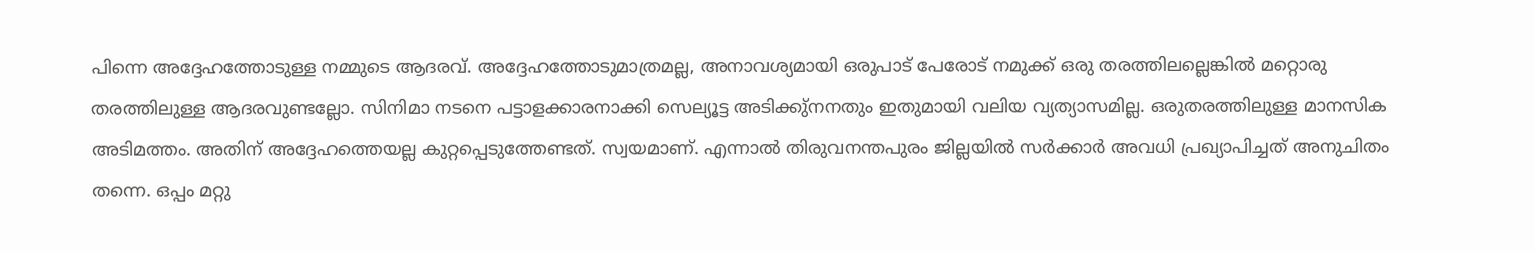പിന്നെ അദ്ദേഹത്തോടുള്ള നമ്മുടെ ആദരവ്. അദ്ദേഹത്തോടുമാത്രമല്ല, അനാവശ്യമായി ഒരുപാട് പേരോട് നമുക്ക് ഒരു തരത്തിലല്ലെങ്കില്‍ മറ്റൊരു തരത്തിലുള്ള ആദരവുണ്ടല്ലോ. സിനിമാ നടനെ പട്ടാളക്കാരനാക്കി സെല്യൂട്ട അടിക്കു്‌നനതും ഇതുമായി വലിയ വ്യത്യാസമില്ല. ഒരുതരത്തിലുള്ള മാനസിക അടിമത്തം. അതിന് അദ്ദേഹത്തെയല്ല കുറ്റപ്പെടുത്തേണ്ടത്. സ്വയമാണ്. എന്നാല്‍ തിരുവനന്തപുരം ജില്ലയില്‍ സര്‍ക്കാര്‍ അവധി പ്രഖ്യാപിച്ചത് അനുചിതം തന്നെ. ഒപ്പം മറ്റു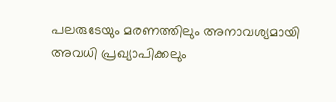പലരുടേയും മരണത്തിലും അനാവശ്യമായി അവധി പ്രഖ്യാപിക്കലും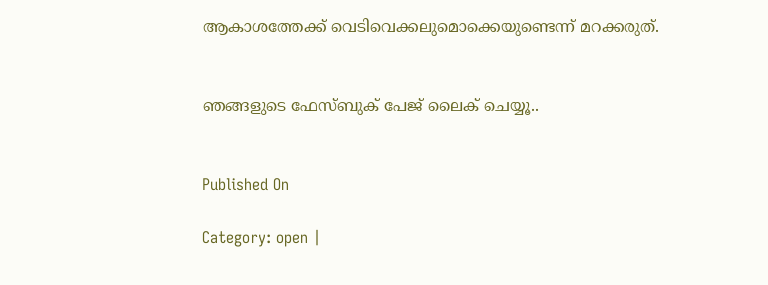ആകാശത്തേക്ക് വെടിവെക്കലുമൊക്കെയുണ്ടെന്ന് മറക്കരുത്.


ഞങ്ങളുടെ ഫേസ്ബുക് പേജ് ലൈക് ചെയ്യൂ..


Published On

Category: open |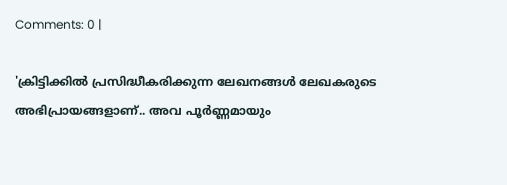Comments: 0 |

'ക്രിട്ടിക്കില്‍ പ്രസിദ്ധീകരിക്കുന്ന ലേഖനങ്ങള്‍ ലേഖകരുടെ അഭിപ്രായങ്ങളാണ്.. അവ പൂര്‍ണ്ണമായും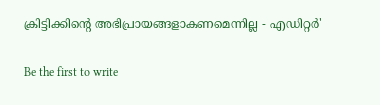ക്രിട്ടിക്കിന്റെ അഭിപ്രായങ്ങളാകണമെന്നില്ല - എഡിറ്റര്‍'

Be the first to write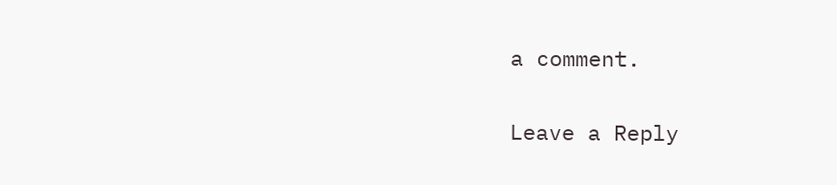a comment.

Leave a Reply